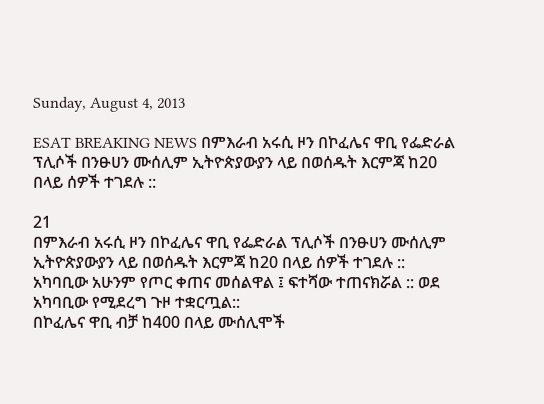Sunday, August 4, 2013

ESAT BREAKING NEWS በምእራብ አሩሲ ዞን በኮፈሌና ዋቢ የፌድራል ፕሊሶች በንፁሀን ሙሰሊም ኢትዮጵያውያን ላይ በወሰዱት እርምጃ ከ20 በላይ ሰዎች ተገደሉ ::

21
በምእራብ አሩሲ ዞን በኮፈሌና ዋቢ የፌድራል ፕሊሶች በንፁሀን ሙሰሊም ኢትዮጵያውያን ላይ በወሰዱት እርምጃ ከ20 በላይ ሰዎች ተገደሉ ::
አካባቢው አሁንም የጦር ቀጠና መሰልዋል ፤ ፍተሻው ተጠናክሯል :: ወደ አካባቢው የሚደረግ ጉዞ ተቋርጧል::
በኮፈሌና ዋቢ ብቻ ከ400 በላይ ሙሰሊሞች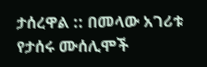ታሰረዋል :: በመላው አገሪቱ የታሰሩ ሙሰሊሞች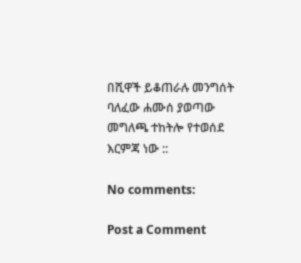በሺዋች ይቆጠራሉ መንግሰት ባለፈው ሐሙሰ ያወጣው መግለጫ ተከትሎ የተወሰደ እርምጃ ነው ::

No comments:

Post a Comment